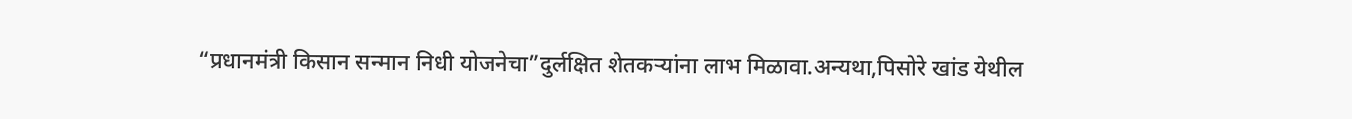“प्रधानमंत्री किसान सन्मान निधी योजनेचा”दुर्लक्षित शेतकऱ्यांना लाभ मिळावा.अन्यथा,पिसोरे खांड येथील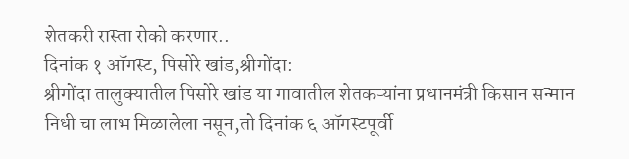शेतकरी रास्ता रोको करणार..
दिनांक १ ऑगस्ट, पिसोरे खांड,श्रीगोंदा:
श्रीगोंदा तालुक्यातील पिसोरे खांड या गावातील शेतकऱ्यांना प्रधानमंत्री किसान सन्मान निधी चा लाभ मिळालेला नसून,तो दिनांक ६ ऑगस्टपूर्वी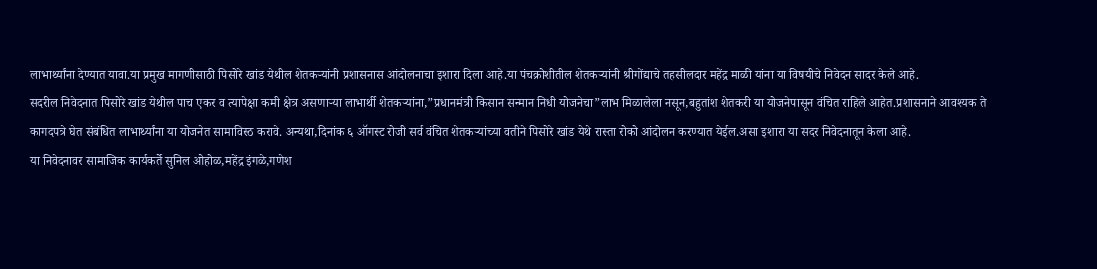लाभार्थ्यांना देण्यात यावा.या प्रमुख मागणीसाठी पिसोरे खांड येथील शेतकऱ्यांनी प्रशासनास आंदोलनाचा इशारा दिला आहे.या पंचक्रोशीतील शेतकऱ्यांनी श्रीगोंद्याचे तहसीलदार महेंद्र माळी यांना या विषयीचे निवेदन सादर केले आहे.
सदरील निवेदनात पिसोरे खांड येथील पाच एकर व त्यापेक्षा कमी क्षेत्र असणाऱ्या लाभार्थी शेतकऱ्यांना,”प्रधानमंत्री किसान सन्मान निधी योजनेचा”लाभ मिळालेला नसून,बहुतांश शेतकरी या योजनेपासून वंचित राहिले आहेत.प्रशासनाने आवश्यक ते कागदपत्रे घेत संबंधित लाभार्थ्यांना या योजनेत सामाविस्ठ करावे. अन्यथा,दिनांक ६ ऑगस्ट रोजी सर्व वंचित शेतकऱ्यांच्या वतीने पिसोरे खांड येथे रास्ता रोको आंदोलन करण्यात येईल.असा इशारा या सदर निवेदनातून केला आहे.
या निवेदनावर सामाजिक कार्यकर्ते सुनिल ओहोळ,महेंद्र इंगळे,गणेश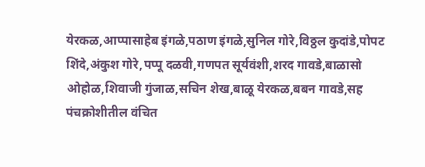येरकळ,आप्पासाहेब इंगळे,पठाण इंगळे,सुनिल गोरे,विठ्ठल कुदांडे,पोपट शिंदे,अंकुश गोरे,पप्पू दळवी,गणपत सूर्यवंशी,शरद गावडे,बाळासो ओहोळ,शिवाजी गुंजाळ,सचिन शेख,बाळू येरकळ,बबन गावडे,सह पंचक्रोशीतील वंचित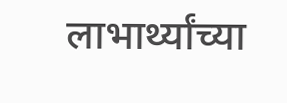लाभार्थ्यांच्या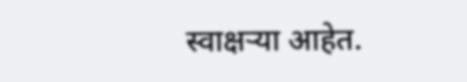स्वाक्षऱ्या आहेत.